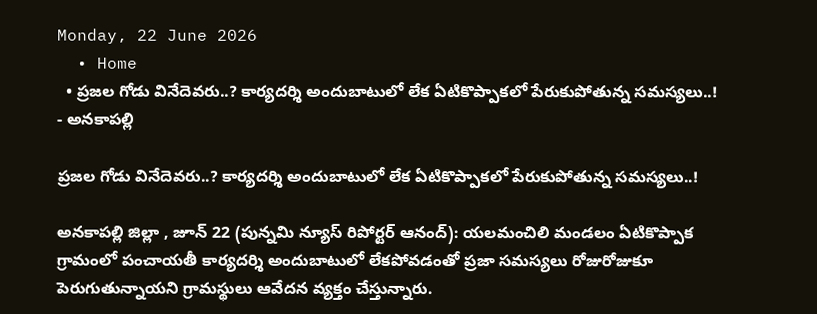Monday, 22 June 2026
  • Home
  • ప్రజల గోడు వినేదెవరు..? కార్యదర్శి అందుబాటులో లేక ఏటికొప్పాకలో పేరుకుపోతున్న సమస్యలు..!
- అనకాపల్లి

ప్రజల గోడు వినేదెవరు..? కార్యదర్శి అందుబాటులో లేక ఏటికొప్పాకలో పేరుకుపోతున్న సమస్యలు..!

అనకాపల్లి జిల్లా , జూన్ 22 (పున్నమి న్యూస్ రిపోర్టర్ ఆనంద్): యలమంచిలి మండలం ఏటికొప్పాక గ్రామంలో పంచాయతీ కార్యదర్శి అందుబాటులో లేకపోవడంతో ప్రజా సమస్యలు రోజురోజుకూ పెరుగుతున్నాయని గ్రామస్థులు ఆవేదన వ్యక్తం చేస్తున్నారు.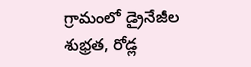గ్రామంలో డ్రైనేజీల శుభ్రత, రోడ్ల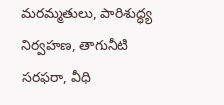మరమ్మతులు, పారిశుద్ధ్య నిర్వహణ, తాగునీటి సరఫరా, వీధి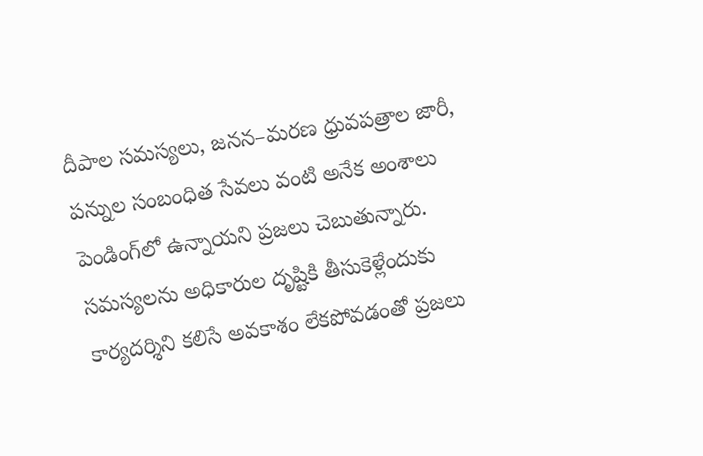దీపాల సమస్యలు, జనన–మరణ ధ్రువపత్రాల జారీ, పన్నుల సంబంధిత సేవలు వంటి అనేక అంశాలు పెండింగ్‌లో ఉన్నాయని ప్రజలు చెబుతున్నారు. సమస్యలను అధికారుల దృష్టికి తీసుకెళ్లేందుకు కార్యదర్శిని కలిసే అవకాశం లేకపోవడంతో ప్రజలు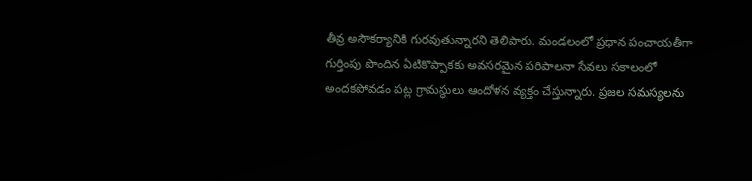తీవ్ర అసౌకర్యానికి గురవుతున్నారని తెలిపారు. మండలంలో ప్రధాన పంచాయతీగా గుర్తింపు పొందిన ఏటికొప్పాకకు అవసరమైన పరిపాలనా సేవలు సకాలంలో అందకపోవడం పట్ల గ్రామస్థులు ఆందోళన వ్యక్తం చేస్తున్నారు. ప్రజల సమస్యలను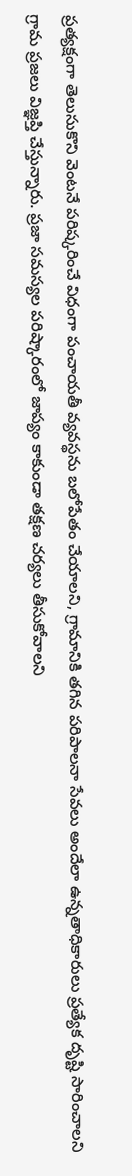ప్రత్యక్షంగా తెలుసుకొని వెంటనే పరిష్కరించే విధంగా పంచాయతీ వ్యవస్థను బలోపేతం చేయాలని, గ్రామానికి తగిన పరిపాలనా సేవలు అందేలా ఉన్నతాధికారులు ప్రత్యేక దృష్టి సారించాలని గ్రామ ప్రజలు విజ్ఞప్తి చేస్తున్నారు. ప్రజా సమస్యల పరిష్కారంలో జాప్యం కాకుండా తక్షణ చర్యలు తీసుకోవాలని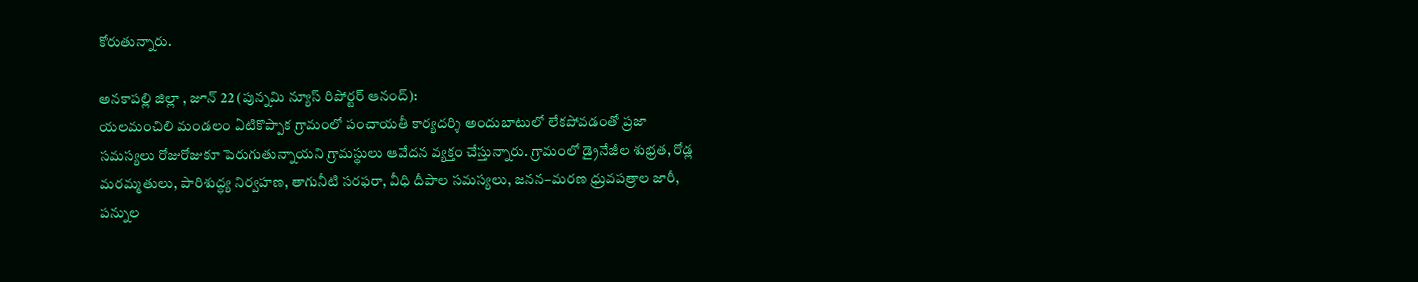కోరుతున్నారు.

అనకాపల్లి జిల్లా , జూన్ 22 (పున్నమి న్యూస్ రిపోర్టర్ ఆనంద్):
యలమంచిలి మండలం ఏటికొప్పాక గ్రామంలో పంచాయతీ కార్యదర్శి అందుబాటులో లేకపోవడంతో ప్రజా సమస్యలు రోజురోజుకూ పెరుగుతున్నాయని గ్రామస్థులు ఆవేదన వ్యక్తం చేస్తున్నారు. గ్రామంలో డ్రైనేజీల శుభ్రత, రోడ్ల మరమ్మతులు, పారిశుద్ధ్య నిర్వహణ, తాగునీటి సరఫరా, వీధి దీపాల సమస్యలు, జనన–మరణ ధ్రువపత్రాల జారీ, పన్నుల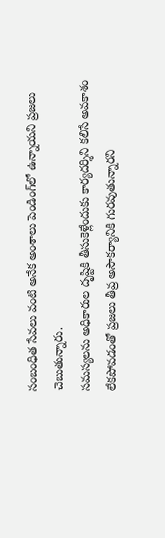సంబంధిత సేవలు వంటి అనేక అంశాలు పెండింగ్‌లో ఉన్నాయని ప్రజలు చెబుతున్నారు.
సమస్యలను అధికారుల దృష్టికి తీసుకెళ్లేందుకు కార్యదర్శిని కలిసే అవకాశం లేకపోవడంతో ప్రజలు తీవ్ర అసౌకర్యానికి గురవుతున్నారని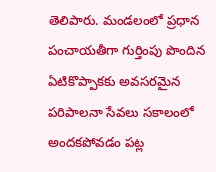తెలిపారు. మండలంలో ప్రధాన పంచాయతీగా గుర్తింపు పొందిన ఏటికొప్పాకకు అవసరమైన పరిపాలనా సేవలు సకాలంలో అందకపోవడం పట్ల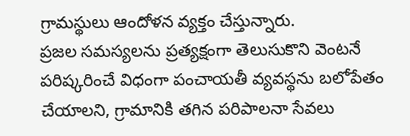గ్రామస్థులు ఆందోళన వ్యక్తం చేస్తున్నారు.
ప్రజల సమస్యలను ప్రత్యక్షంగా తెలుసుకొని వెంటనే పరిష్కరించే విధంగా పంచాయతీ వ్యవస్థను బలోపేతం చేయాలని, గ్రామానికి తగిన పరిపాలనా సేవలు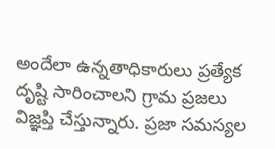అందేలా ఉన్నతాధికారులు ప్రత్యేక దృష్టి సారించాలని గ్రామ ప్రజలు విజ్ఞప్తి చేస్తున్నారు. ప్రజా సమస్యల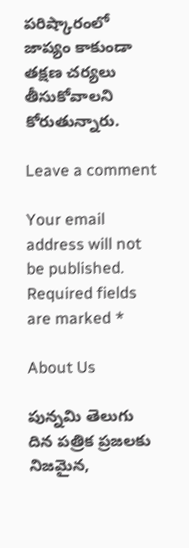పరిష్కారంలో జాప్యం కాకుండా తక్షణ చర్యలు తీసుకోవాలని కోరుతున్నారు.

Leave a comment

Your email address will not be published. Required fields are marked *

About Us

పున్నమి తెలుగు దిన పత్రిక ప్రజలకు నిజమైన,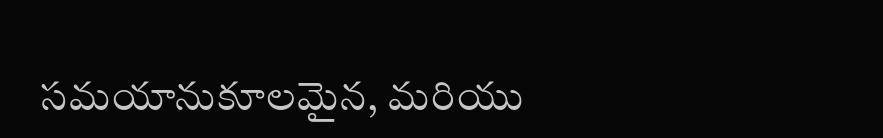సమయానుకూలమైన, మరియు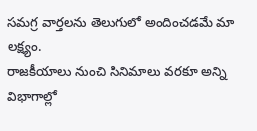సమగ్ర వార్తలను తెలుగులో అందించడమే మా లక్ష్యం.
రాజకీయాలు నుంచి సినిమాలు వరకూ అన్ని విభాగాల్లో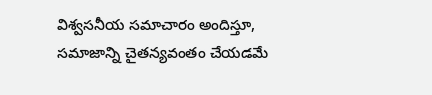విశ్వసనీయ సమాచారం అందిస్తూ, సమాజాన్ని చైతన్యవంతం చేయడమే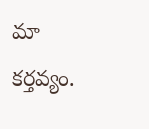మా కర్తవ్యం.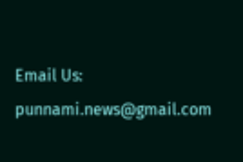Email Us: punnami.news@gmail.com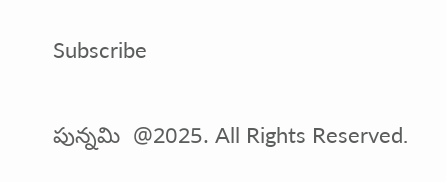Subscribe

పున్నమి  @2025. All Rights Reserved.